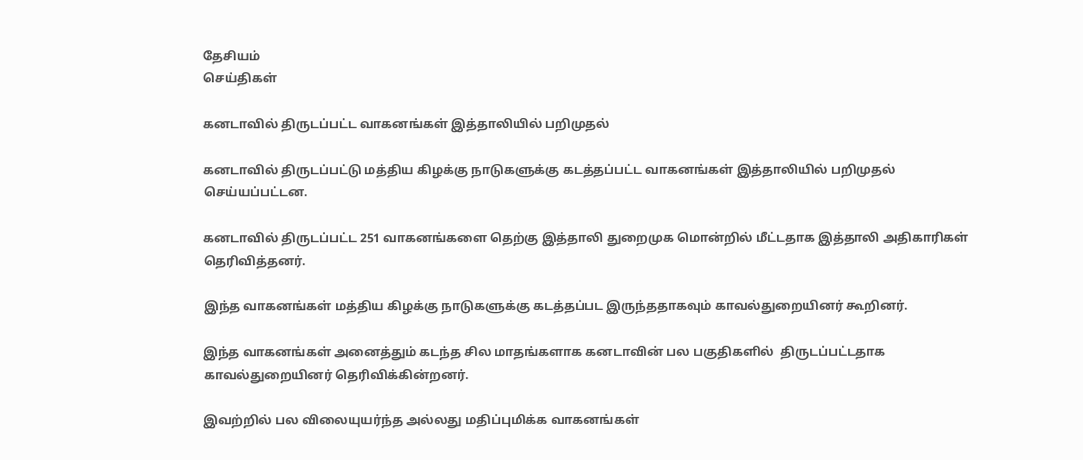தேசியம்
செய்திகள்

கனடாவில் திருடப்பட்ட வாகனங்கள் இத்தாலியில் பறிமுதல்

கனடாவில் திருடப்பட்டு மத்திய கிழக்கு நாடுகளுக்கு கடத்தப்பட்ட வாகனங்கள் இத்தாலியில் பறிமுதல் செய்யப்பட்டன.

கனடாவில் திருடப்பட்ட 251 வாகனங்களை தெற்கு இத்தாலி துறைமுக மொன்றில் மீட்டதாக இத்தாலி அதிகாரிகள் தெரிவித்தனர்.

இந்த வாகனங்கள் மத்திய கிழக்கு நாடுகளுக்கு கடத்தப்பட இருந்ததாகவும் காவல்துறையினர் கூறினர்.

இந்த வாகனங்கள் அனைத்தும் கடந்த சில மாதங்களாக கனடாவின் பல பகுதிகளில்  திருடப்பட்டதாக காவல்துறையினர் தெரிவிக்கின்றனர்.

இவற்றில் பல விலையுயர்ந்த அல்லது மதிப்புமிக்க வாகனங்கள்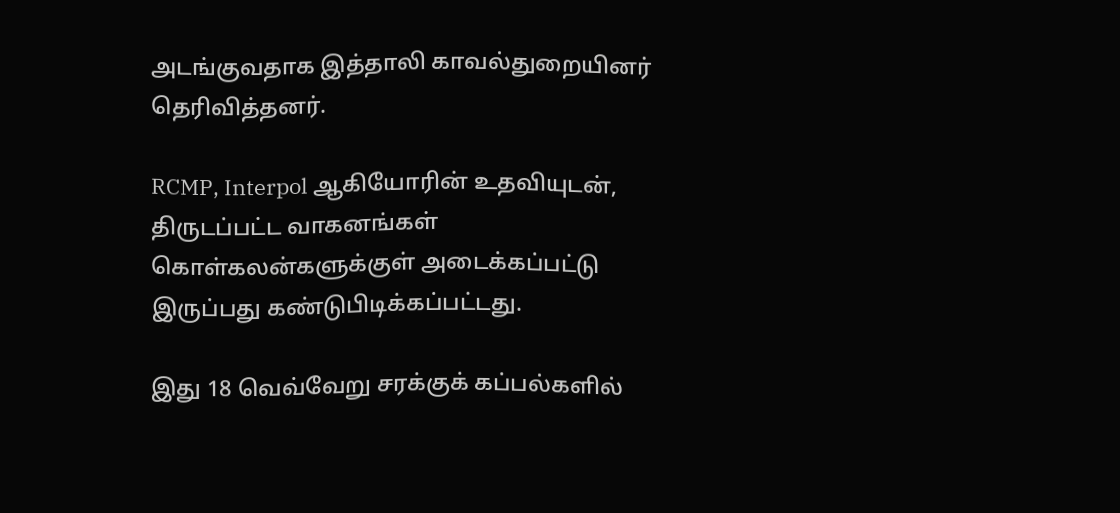அடங்குவதாக இத்தாலி காவல்துறையினர் தெரிவித்தனர்.

RCMP, Interpol ஆகியோரின் உதவியுடன், திருடப்பட்ட வாகனங்கள் கொள்கலன்களுக்குள் அடைக்கப்பட்டு இருப்பது கண்டுபிடிக்கப்பட்டது.

இது 18 வெவ்வேறு சரக்குக் கப்பல்களில்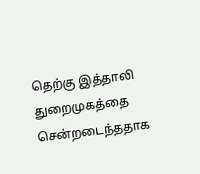தெற்கு இத்தாலி துறைமுகத்தை சென்றடைந்ததாக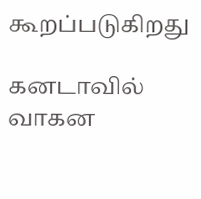கூறப்படுகிறது

கனடாவில் வாகன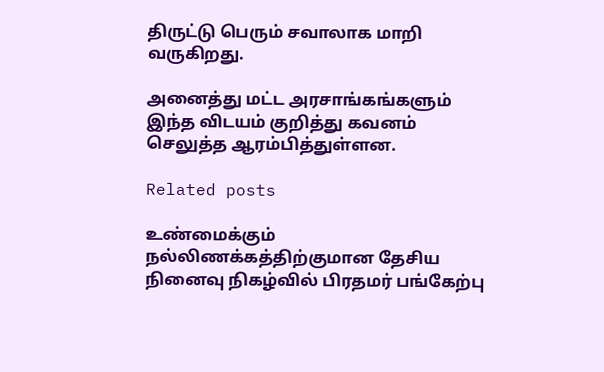திருட்டு பெரும் சவாலாக மாறி வருகிறது.

அனைத்து மட்ட அரசாங்கங்களும் இந்த விடயம் குறித்து கவனம் செலுத்த ஆரம்பித்துள்ளன.

Related posts

உண்மைக்கும் நல்லிணக்கத்திற்குமான தேசிய நினைவு நிகழ்வில் பிரதமர் பங்கேற்பு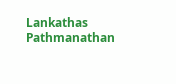Lankathas Pathmanathan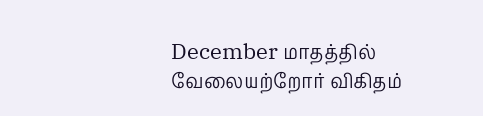December மாதத்தில் வேலையற்றோர் விகிதம்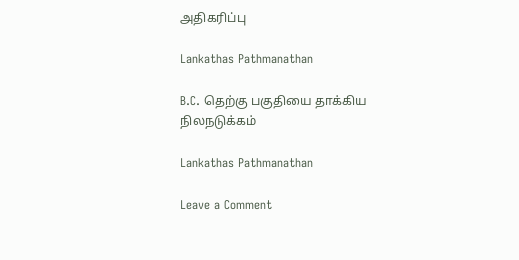அதிகரிப்பு

Lankathas Pathmanathan

B.C. தெற்கு பகுதியை தாக்கிய நிலநடுக்கம்

Lankathas Pathmanathan

Leave a Comment